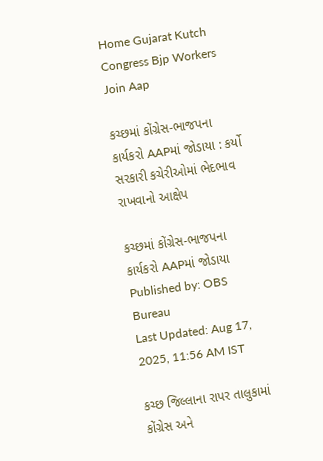Home Gujarat Kutch Congress Bjp Workers Join Aap

કચ્છમાં કોંગ્રેસ-ભાજપના કાર્યકરો AAPમાં જોડાયા : કર્યો સરકારી કચેરીઓમાં ભેદભાવ રાખવાનો આક્ષેપ

કચ્છમાં કોંગ્રેસ-ભાજપના કાર્યકરો AAPમાં જોડાયા
Published by: OBS Bureau
Last Updated: Aug 17, 2025, 11:56 AM IST

કચ્છ જિલ્લાના રાપર તાલુકામાં કોંગ્રેસ અને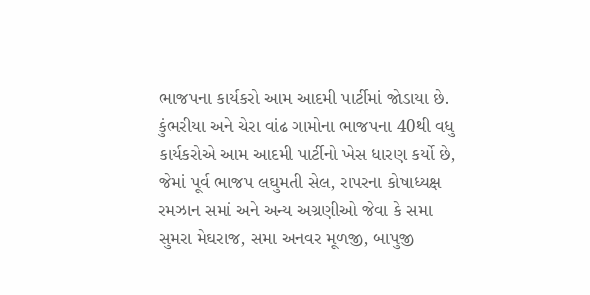ભાજપના કાર્યકરો આમ આદમી પાર્ટીમાં જોડાયા છે. કુંભરીયા અને ચેરા વાંઢ ગામોના ભાજપના 40થી વધુ કાર્યકરોએ આમ આદમી પાર્ટીનો ખેસ ધારણ કર્યો છે, જેમાં પૂર્વ ભાજપ લઘુમતી સેલ, રાપરના કોષાધ્યક્ષ રમઝાન સમાં અને અન્ય અગ્રણીઓ જેવા કે સમા સુમરા મેઘરાજ, સમા અનવર મૂળજી, બાપુજી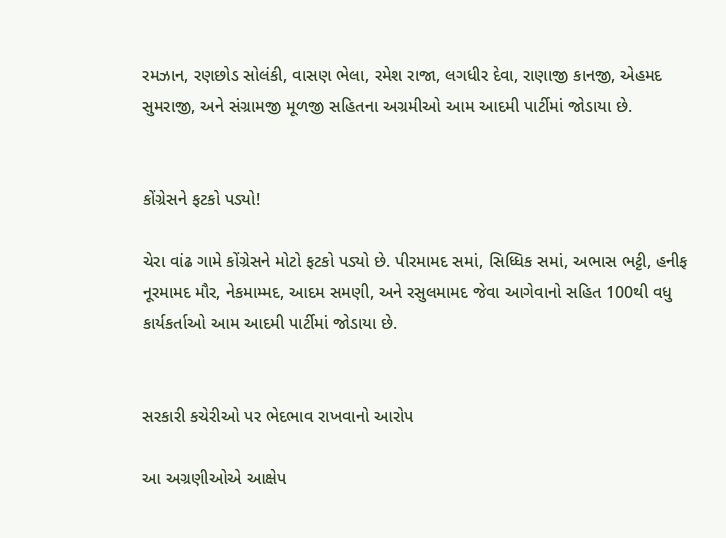રમઝાન, રણછોડ સોલંકી, વાસણ ભેલા, રમેશ રાજા, લગધીર દેવા, રાણાજી કાનજી, એહમદ સુમરાજી, અને સંગ્રામજી મૂળજી સહિતના અગ્રમીઓ આમ આદમી પાર્ટીમાં જોડાયા છે.


કોંગ્રેસને ફટકો પડ્યો!

ચેરા વાંઢ ગામે કોંગ્રેસને મોટો ફટકો પડ્યો છે. પીરમામદ સમાં, સિધ્ધિક સમાં, અભાસ ભટ્ટી, હનીફ નૂરમામદ મૌર, નેકમામ્મદ, આદમ સમણી, અને રસુલમામદ જેવા આગેવાનો સહિત 100થી વધુ કાર્યકર્તાઓ આમ આદમી પાર્ટીમાં જોડાયા છે.


સરકારી કચેરીઓ પર ભેદભાવ રાખવાનો આરોપ

આ અગ્રણીઓએ આક્ષેપ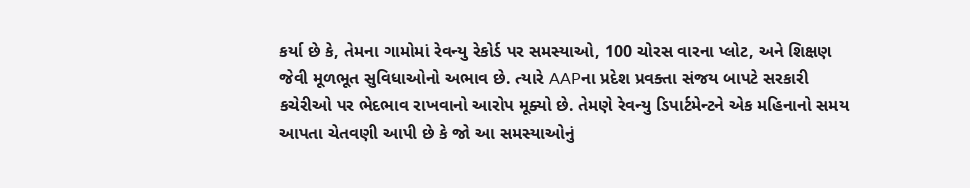કર્યા છે કે, તેમના ગામોમાં રેવન્યુ રેકોર્ડ પર સમસ્યાઓ, 100 ચોરસ વારના પ્લોટ, અને શિક્ષણ જેવી મૂળભૂત સુવિધાઓનો અભાવ છે. ત્યારે AAPના પ્રદેશ પ્રવક્તા સંજય બાપટે સરકારી કચેરીઓ પર ભેદભાવ રાખવાનો આરોપ મૂક્યો છે. તેમણે રેવન્યુ ડિપાર્ટમેન્ટને એક મહિનાનો સમય આપતા ચેતવણી આપી છે કે જો આ સમસ્યાઓનું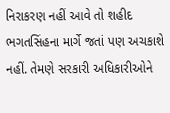નિરાકરણ નહીં આવે તો શહીદ ભગતસિંહના માર્ગે જતાં પણ અચકાશે નહીં. તેમણે સરકારી અધિકારીઓને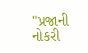"પ્રજાની નોકરી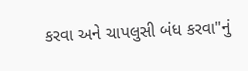કરવા અને ચાપલુસી બંધ કરવા"નું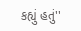કહ્યું હતું''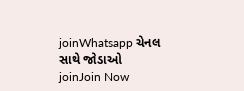joinWhatsapp ચેનલ સાથે જોડાઓ
joinJoin Now